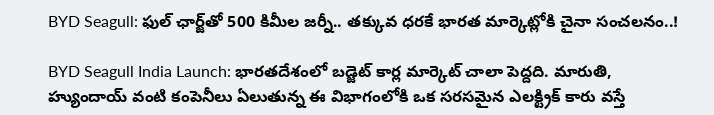BYD Seagull: ఫుల్ ఛార్జ్‌తో 500 కిమీల జర్నీ.. తక్కువ ధరకే భారత మార్కెట్లోకి చైనా సంచలనం..!

BYD Seagull India Launch: భారతదేశంలో బడ్జెట్ కార్ల మార్కెట్ చాలా పెద్దది. మారుతి, హ్యుందాయ్ వంటి కంపెనీలు ఏలుతున్న ఈ విభాగంలోకి ఒక సరసమైన ఎలక్ట్రిక్ కారు వస్తే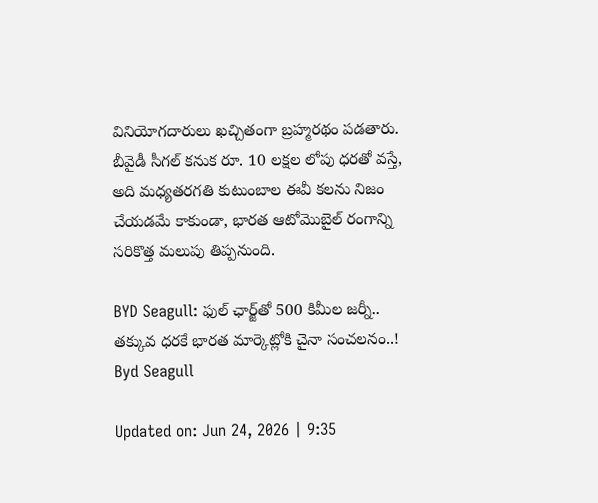వినియోగదారులు ఖచ్చితంగా బ్రహ్మరథం పడతారు. బీవైడీ సీగల్ కనుక రూ. 10 లక్షల లోపు ధరతో వస్తే, అది మధ్యతరగతి కుటుంబాల ఈవీ కలను నిజం చేయడమే కాకుండా, భారత ఆటోమొబైల్ రంగాన్ని సరికొత్త మలుపు తిప్పనుంది.

BYD Seagull: ఫుల్ ఛార్జ్‌తో 500 కిమీల జర్నీ.. తక్కువ ధరకే భారత మార్కెట్లోకి చైనా సంచలనం..!
Byd Seagull

Updated on: Jun 24, 2026 | 9:35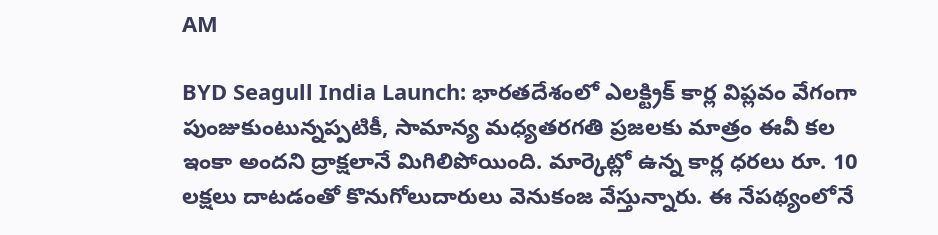AM

BYD Seagull India Launch: భారతదేశంలో ఎలక్ట్రిక్ కార్ల విప్లవం వేగంగా పుంజుకుంటున్నప్పటికీ, సామాన్య మధ్యతరగతి ప్రజలకు మాత్రం ఈవీ కల ఇంకా అందని ద్రాక్షలానే మిగిలిపోయింది. మార్కెట్లో ఉన్న కార్ల ధరలు రూ. 10 లక్షలు దాటడంతో కొనుగోలుదారులు వెనుకంజ వేస్తున్నారు. ఈ నేపథ్యంలోనే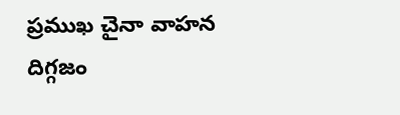ప్రముఖ చైనా వాహన దిగ్గజం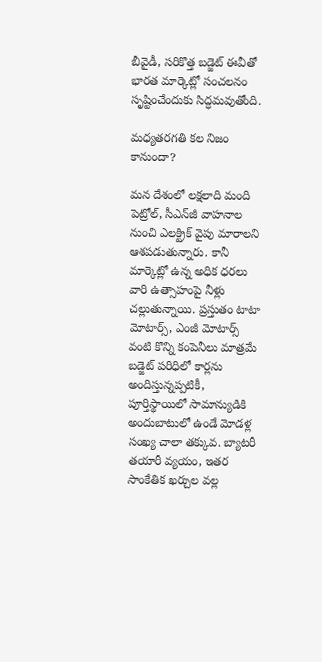బీవైడీ, సరికొత్త బడ్జెట్ ఈవీతో భారత మార్కెట్లో సంచలనం సృష్టించేందుకు సిద్ధమవుతోంది.

మధ్యతరగతి కల నిజం కానుందా?

మన దేశంలో లక్షలాది మంది పెట్రోల్, సీఎన్‌జీ వాహనాల నుంచి ఎలక్ట్రిక్ వైపు మారాలని ఆశపడుతున్నారు. కానీ మార్కెట్లో ఉన్న అధిక ధరలు వారి ఉత్సాహంపై నీళ్లు చల్లుతున్నాయి. ప్రస్తుతం టాటా మోటార్స్, ఎంజీ మోటార్స్ వంటి కొన్ని కంపెనీలు మాత్రమే బడ్జెట్ పరిధిలో కార్లను అందిస్తున్నప్పటికీ, పూర్తిస్థాయిలో సామాన్యుడికి అందుబాటులో ఉండే మోడళ్ల సంఖ్య చాలా తక్కువ. బ్యాటరీ తయారీ వ్యయం, ఇతర సాంకేతిక ఖర్చుల వల్ల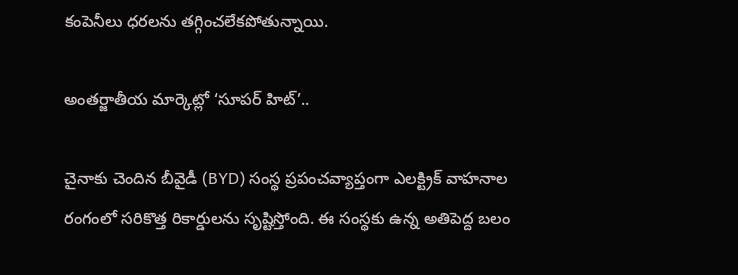కంపెనీలు ధరలను తగ్గించలేకపోతున్నాయి.

అంతర్జాతీయ మార్కెట్లో ‘సూపర్ హిట్’..

చైనాకు చెందిన బీవైడీ (BYD) సంస్థ ప్రపంచవ్యాప్తంగా ఎలక్ట్రిక్ వాహనాల రంగంలో సరికొత్త రికార్డులను సృష్టిస్తోంది. ఈ సంస్థకు ఉన్న అతిపెద్ద బలం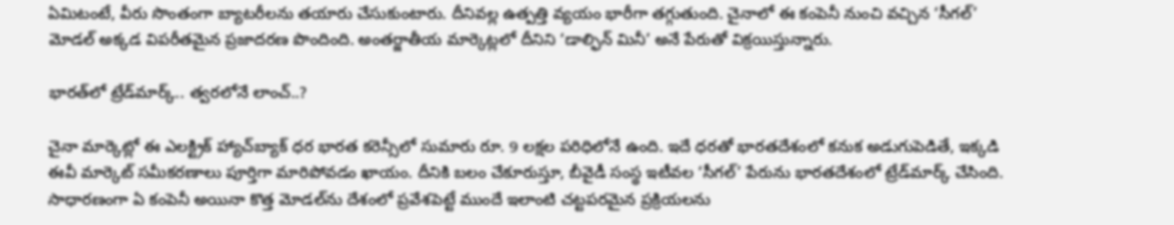ఏమిటంటే, వీరు సొంతంగా బ్యాటరీలను తయారు చేసుకుంటారు. దీనివల్ల ఉత్పత్తి వ్యయం భారీగా తగ్గుతుంది. చైనాలో ఈ కంపెనీ నుంచి వచ్చిన ‘సీగల్’ మోడల్ అక్కడ విపరీతమైన ప్రజాదరణ పొందింది. అంతర్జాతీయ మార్కెట్లలో దీనిని ‘డాల్ఫిన్ మినీ’ అనే పేరుతో విక్రయిస్తున్నారు.

భారత్‌లో ట్రేడ్‌మార్క్.. త్వరలోనే లాంచ్..?

చైనా మార్కెట్లో ఈ ఎలక్ట్రిక్ హ్యాచ్‌బ్యాక్ ధర భారత కరెన్సీలో సుమారు రూ. 9 లక్షల పరిధిలోనే ఉంది. ఇదే ధరతో భారతదేశంలో కనుక అడుగుపెడితే, ఇక్కడి ఈవీ మార్కెట్ సమీకరణాలు పూర్తిగా మారిపోవడం ఖాయం. దీనికి బలం చేకూరుస్తూ, బీవైడీ సంస్థ ఇటీవల ‘సీగల్’ పేరును భారతదేశంలో ట్రేడ్‌మార్క్ చేసింది. సాధారణంగా ఏ కంపెనీ అయినా కొత్త మోడల్‌ను దేశంలో ప్రవేశపెట్టే ముందే ఇలాంటి చట్టపరమైన ప్రక్రియలను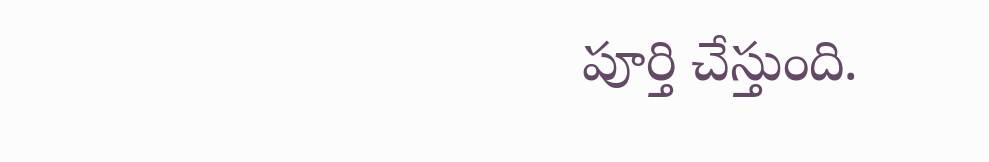పూర్తి చేస్తుంది.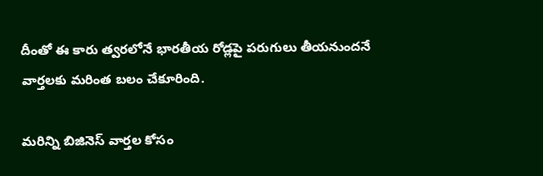దీంతో ఈ కారు త్వరలోనే భారతీయ రోడ్లపై పరుగులు తీయనుందనే వార్తలకు మరింత బలం చేకూరింది.

మరిన్ని బిజినెస్ వార్తల కోసం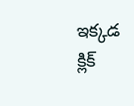ఇక్కడ క్లిక్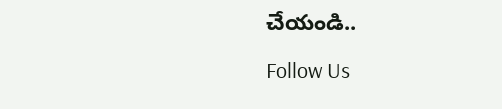చేయండి..

Follow Us